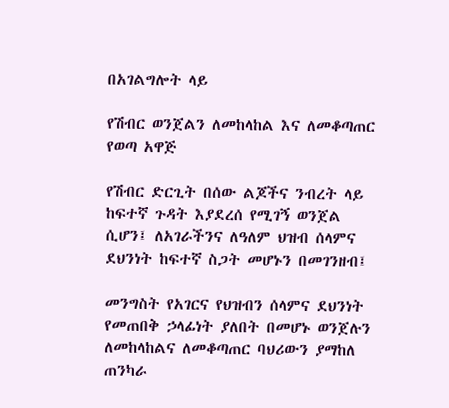በአገልግሎት ላይ

የሽብር ወንጀልን ለመከላከል እና ለመቆጣጠር የወጣ አዋጅ

የሽብር ድርጊት በሰው ልጆችና ንብረት ላይ ከፍተኛ ጉዳት እያደረሰ የሚገኝ ወንጀል ሲሆን፤ ለአገራችንና ለዓለም ህዝብ ሰላምና ደህንነት ከፍተኛ ስጋት መሆኑን በመገንዘብ፤

መንግስት የአገርና የህዝብን ሰላምና ደህንነት የመጠበቅ ኃላፊነት ያለበት በመሆኑ ወንጀሉን ለመከላከልና ለመቆጣጠር ባህሪውን ያማከለ ጠንካራ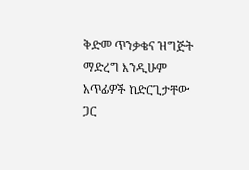ቅድመ ጥንቃቄና ዝግጅት ማድረግ እንዲሁም አጥፊዎች ከድርጊታቸው ጋር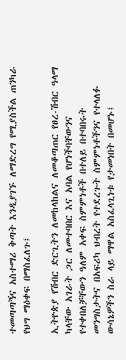ተመጣጣኝና አስተማሪ ቅጣት እንዲያገኙ ለማድረግ የሚያስችል ጠንካራ የህግ ማዕቀፍ በማስፈለጉ፤

ኢትዮጵያ የሽብር ድርጊትን ለመከላከልና ለመቆጣጠር የፀረ-ሽብር ዓላማ ካላቸው አገራት ጋር ለመተባበር እና አባል የሆነችባቸውንና የተቀበለቻቸውን ዓለም አቀፍ ስምምነቶች በተለይ በተባበሩት መንግስታትና በአፍሪካ ህብረት የተደረጉት ስምምነቶችንና የተላለፉ ውሳኔዎችን ስራ ላይ ማዋል አስፈላጊነቱ የታመነበት በመሆኑ፤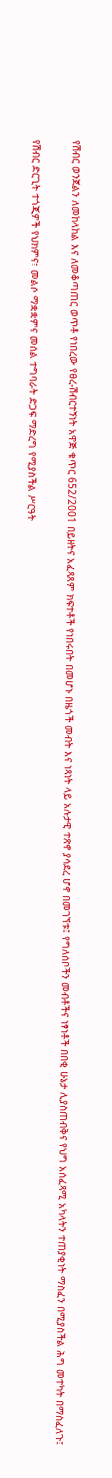የሽብር ወንጀልን ለመከላከል እና ለመቆጣጠር ወጥቶ የነበረው የፀረ-ሽብርተኝነት አዋጅ ቁጥር 652/2001 በይዘትና አፈጻጸም ክፍተቶች የነበሩበት በመሆኑ በዜጎች መብት እና ነጻነት ላይ አሉታዊ ተጽኖ ያሳደረ ሆኖ በመገኘቱ፤ የግለሰቦችን መብቶችና ነፃነቶች በበቂ ሁኔታ ሊያስጠብቅና የህግ አሰፈጻሚ አካላትን ተጠያቂነት ማስፈን በሚያስችል ሕግ መተካት በማስፈለጉ፤

የሽብር ድርጊት ተጎጂዎች የህክምና፣ መልሶ ማቋቋምና መሰል ተግባራት ድጋፍ ማድረግ የሚያስችል ሥርዓት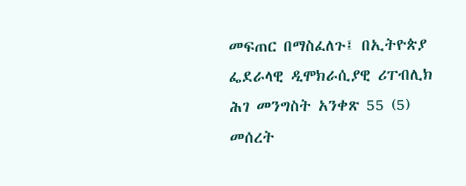መፍጠር በማስፈለጉ፤ በኢትዮጵያ ፌደራላዊ ዲሞክራሲያዊ ሪፐብሊክ ሕገ መንግስት አንቀጽ 55 (5) መሰረት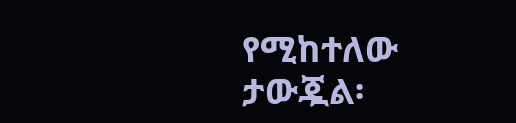የሚከተለው ታውጇል፡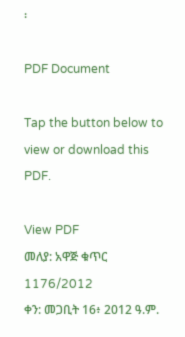፡

PDF Document

Tap the button below to view or download this PDF.

View PDF
መለያ: አዋጅ ቁጥር 1176/2012
ቀን: መጋቢት 16፥ 2012 ዓ.ም.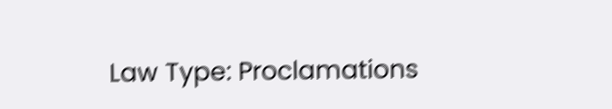Law Type: Proclamations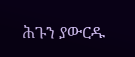ሕጉን ያውርዱ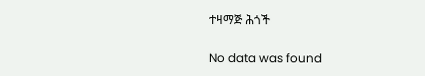ተዛማጅ ሕጎች

No data was found